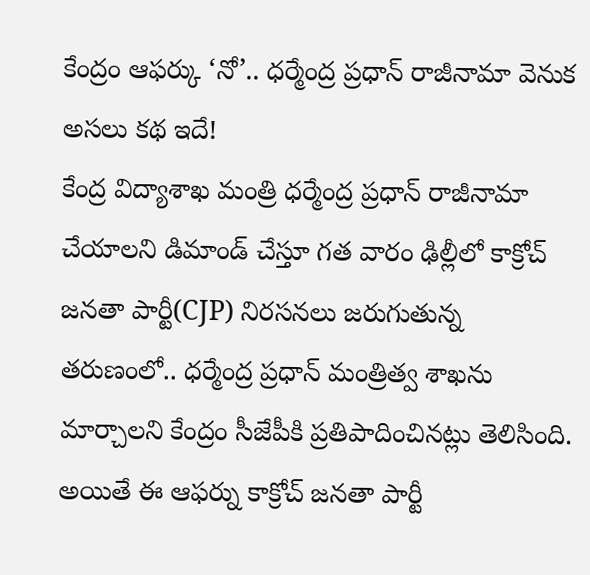కేంద్రం ఆఫర్కు ‘నో’.. ధర్మేంద్ర ప్రధాన్ రాజీనామా వెనుక అసలు కథ ఇదే!
కేంద్ర విద్యాశాఖ మంత్రి ధర్మేంద్ర ప్రధాన్ రాజీనామా చేయాలని డిమాండ్ చేస్తూ గత వారం ఢిల్లీలో కాక్రోచ్ జనతా పార్టీ(CJP) నిరసనలు జరుగుతున్న తరుణంలో.. ధర్మేంద్ర ప్రధాన్ మంత్రిత్వ శాఖను మార్చాలని కేంద్రం సీజేపీకి ప్రతిపాదించినట్లు తెలిసింది. అయితే ఈ ఆఫర్ను కాక్రోచ్ జనతా పార్టీ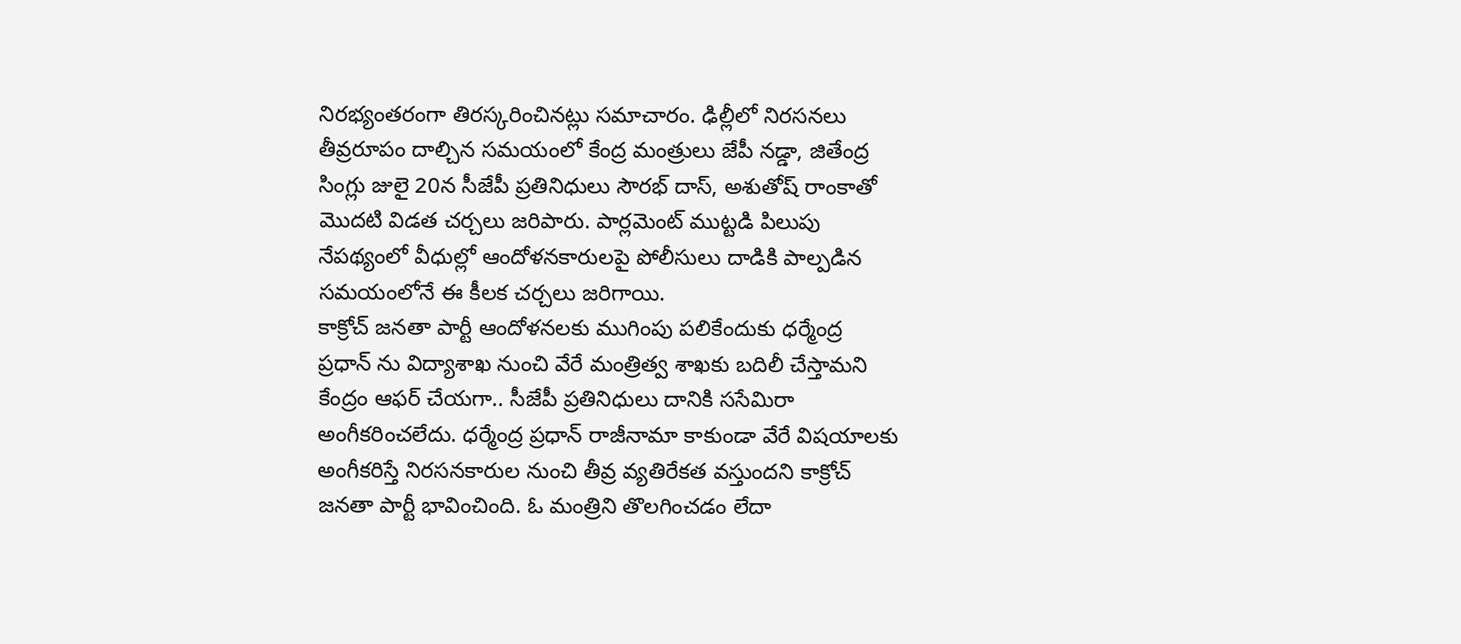నిరభ్యంతరంగా తిరస్కరించినట్లు సమాచారం. ఢిల్లీలో నిరసనలు తీవ్రరూపం దాల్చిన సమయంలో కేంద్ర మంత్రులు జేపీ నడ్డా, జితేంద్ర సింగ్లు జులై 20న సీజేపీ ప్రతినిధులు సౌరభ్ దాస్, అశుతోష్ రాంకాతో మొదటి విడత చర్చలు జరిపారు. పార్లమెంట్ ముట్టడి పిలుపు నేపథ్యంలో వీధుల్లో ఆందోళనకారులపై పోలీసులు దాడికి పాల్పడిన సమయంలోనే ఈ కీలక చర్చలు జరిగాయి.
కాక్రోచ్ జనతా పార్టీ ఆందోళనలకు ముగింపు పలికేందుకు ధర్మేంద్ర ప్రధాన్ ను విద్యాశాఖ నుంచి వేరే మంత్రిత్వ శాఖకు బదిలీ చేస్తామని కేంద్రం ఆఫర్ చేయగా.. సీజేపీ ప్రతినిధులు దానికి ససేమిరా అంగీకరించలేదు. ధర్మేంద్ర ప్రధాన్ రాజీనామా కాకుండా వేరే విషయాలకు అంగీకరిస్తే నిరసనకారుల నుంచి తీవ్ర వ్యతిరేకత వస్తుందని కాక్రోచ్ జనతా పార్టీ భావించింది. ఓ మంత్రిని తొలగించడం లేదా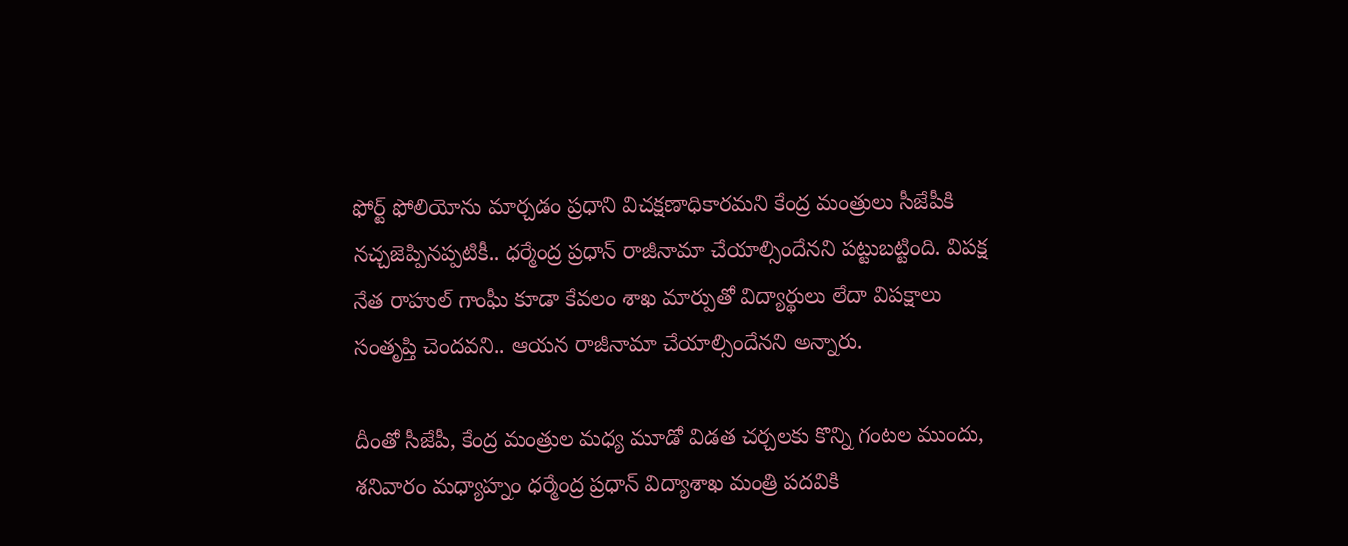ఫోర్ట్ ఫోలియోను మార్చడం ప్రధాని విచక్షణాధికారమని కేంద్ర మంత్రులు సీజేపీకి నచ్చజెప్పినప్పటికీ.. ధర్మేంద్ర ప్రధాన్ రాజీనామా చేయాల్సిందేనని పట్టుబట్టింది. విపక్ష నేత రాహుల్ గాంఘీ కూడా కేవలం శాఖ మార్పుతో విద్యార్థులు లేదా విపక్షాలు సంతృప్తి చెందవని.. ఆయన రాజీనామా చేయాల్సిందేనని అన్నారు.

దీంతో సీజేపీ, కేంద్ర మంత్రుల మధ్య మూడో విడత చర్చలకు కొన్ని గంటల ముందు, శనివారం మధ్యాహ్నం ధర్మేంద్ర ప్రధాన్ విద్యాశాఖ మంత్రి పదవికి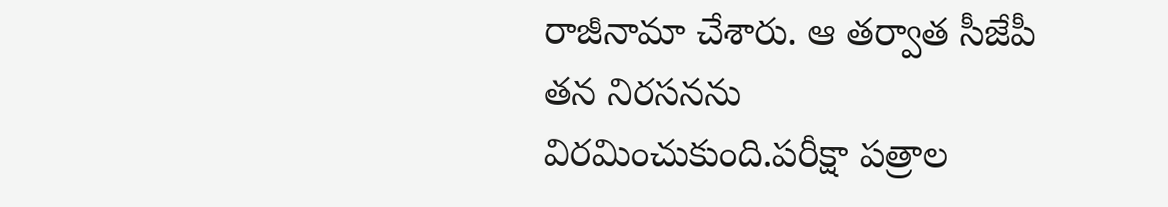రాజీనామా చేశారు. ఆ తర్వాత సీజేపీ తన నిరసనను విరమించుకుంది.పరీక్షా పత్రాల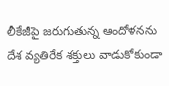లీకేజీపై జరుగుతున్న ఆందోళనను దేశ వ్యతిరేక శక్తులు వాడుకోకుండా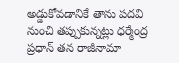అడ్డుకోవడానికే తాను పదవి నుంచి తప్పుకున్నట్లు ధర్మేంద్ర ప్రధాన్ తన రాజీనామా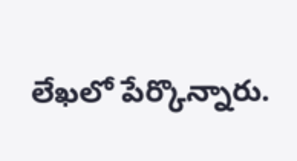లేఖలో పేర్కొన్నారు.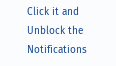Click it and Unblock the Notifications